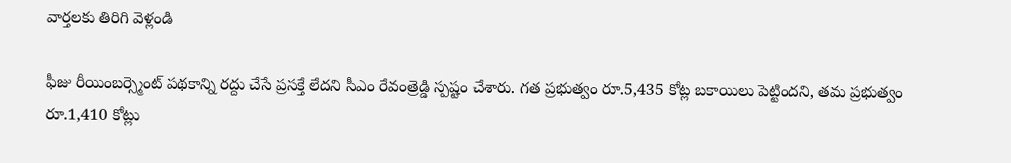వార్తలకు తిరిగి వెళ్లండి

ఫీజు రీయింబర్స్మెంట్ పథకాన్ని రద్దు చేసే ప్రసక్తే లేదని సీఎం రేవంత్రెడ్డి స్పష్టం చేశారు. గత ప్రభుత్వం రూ.5,435 కోట్ల బకాయిలు పెట్టిందని, తమ ప్రభుత్వం రూ.1,410 కోట్లు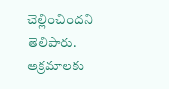చెల్లించిందని తెలిపారు.
అక్రమాలకు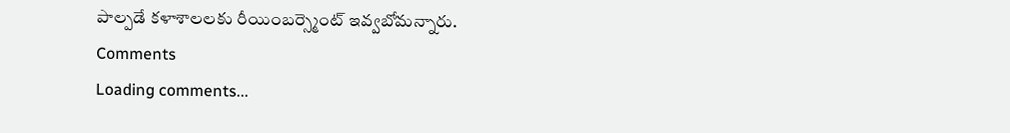పాల్పడే కళాశాలలకు రీయింబర్స్మెంట్ ఇవ్వబోమన్నారు.
Comments
Loading comments...